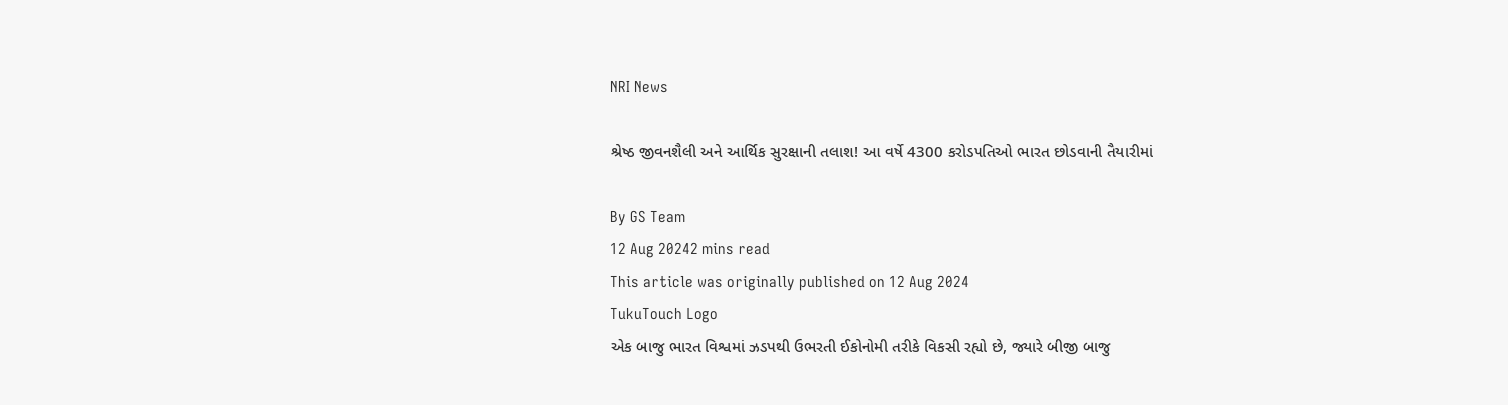NRI News

શ્રેષ્ઠ જીવનશૈલી અને આર્થિક સુરક્ષાની તલાશ! આ વર્ષે 4300 કરોડપતિઓ ભારત છોડવાની તૈયારીમાં

By GS Team
12 Aug 20242 mins read
This article was originally published on 12 Aug 2024
TukuTouch Logo
એક બાજુ ભારત વિશ્વમાં ઝડપથી ઉભરતી ઈકોનોમી તરીકે વિકસી રહ્યો છે, જ્યારે બીજી બાજુ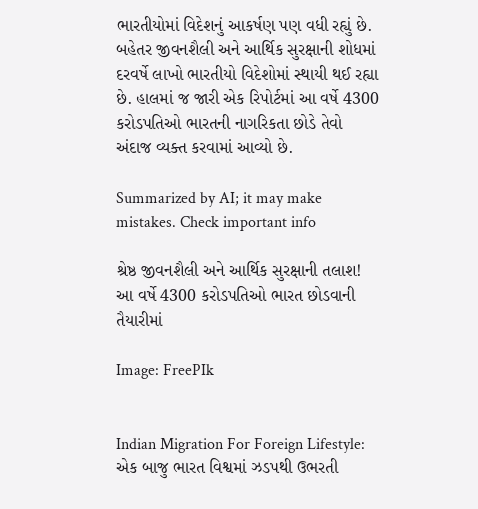ભારતીયોમાં વિદેશનું આકર્ષણ પણ વધી રહ્યું છે. બહેતર જીવનશૈલી અને આર્થિક સુરક્ષાની શોધમાં દરવર્ષે લાખો ભારતીયો વિદેશોમાં સ્થાયી થઈ રહ્યા છે. હાલમાં જ જારી એક રિપોર્ટમાં આ વર્ષે 4300 કરોડપતિઓ ભારતની નાગરિકતા છોડે તેવો અંદાજ વ્યક્ત કરવામાં આવ્યો છે.

Summarized by AI; it may make mistakes. Check important info

શ્રેષ્ઠ જીવનશૈલી અને આર્થિક સુરક્ષાની તલાશ! આ વર્ષે 4300 કરોડપતિઓ ભારત છોડવાની તૈયારીમાં

Image: FreePIk


Indian Migration For Foreign Lifestyle: એક બાજુ ભારત વિશ્વમાં ઝડપથી ઉભરતી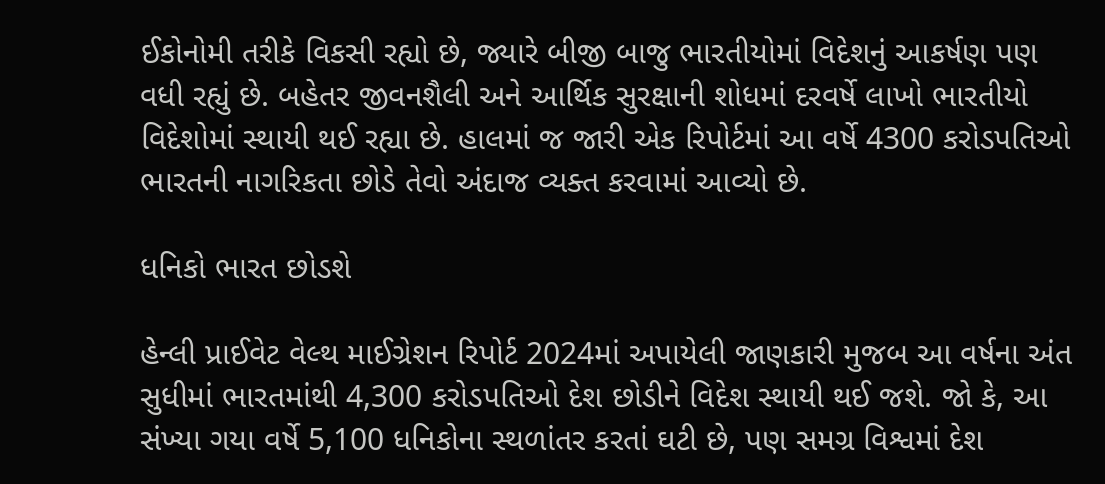ઈકોનોમી તરીકે વિકસી રહ્યો છે, જ્યારે બીજી બાજુ ભારતીયોમાં વિદેશનું આકર્ષણ પણ વધી રહ્યું છે. બહેતર જીવનશૈલી અને આર્થિક સુરક્ષાની શોધમાં દરવર્ષે લાખો ભારતીયો વિદેશોમાં સ્થાયી થઈ રહ્યા છે. હાલમાં જ જારી એક રિપોર્ટમાં આ વર્ષે 4300 કરોડપતિઓ ભારતની નાગરિકતા છોડે તેવો અંદાજ વ્યક્ત કરવામાં આવ્યો છે.

ધનિકો ભારત છોડશે

હેન્લી પ્રાઈવેટ વેલ્થ માઈગ્રેશન રિપોર્ટ 2024માં અપાયેલી જાણકારી મુજબ આ વર્ષના અંત સુધીમાં ભારતમાંથી 4,300 કરોડપતિઓ દેશ છોડીને વિદેશ સ્થાયી થઈ જશે. જો કે, આ સંખ્યા ગયા વર્ષે 5,100 ધનિકોના સ્થળાંતર કરતાં ઘટી છે, પણ સમગ્ર વિશ્વમાં દેશ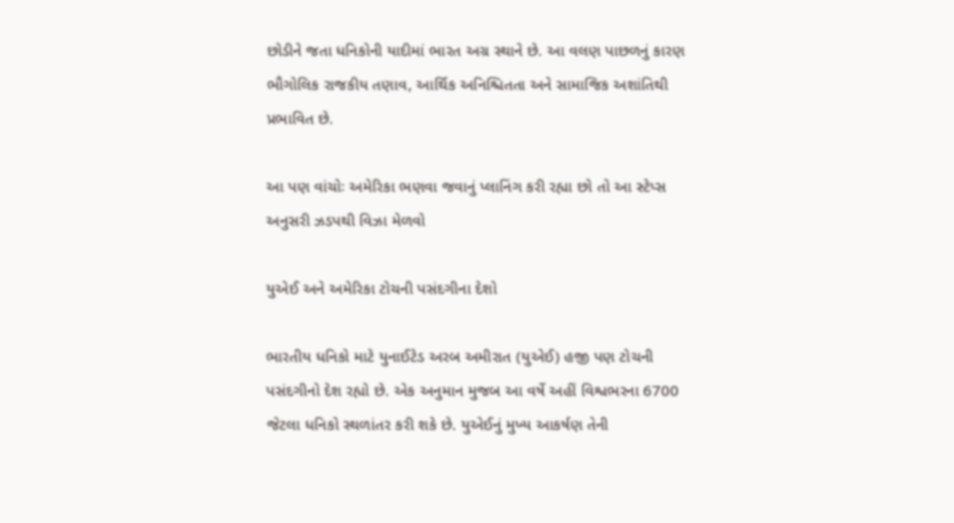છોડીને જતા ધનિકોની યાદીમાં ભારત અગ્ર સ્થાને છે. આ વલણ પાછળનું કારણ ભૌગોલિક રાજકીય તણાવ, આર્થિક અનિશ્ચિતતા અને સામાજિક અશાંતિથી પ્રભાવિત છે.

આ પણ વાંચોઃ અમેરિકા ભણવા જવાનું પ્લાનિંગ કરી રહ્યા છો તો આ સ્ટેપ્સ અનુસરી ઝડપથી વિઝા મેળવો

યુએઈ અને અમેરિકા ટોચની પસંદગીના દેશો

ભારતીય ધનિકો માટે યુનાઈટેડ અરબ અમીરાત (યુએઈ) હજી પણ ટોચની પસંદગીનો દેશ રહ્યો છે. એક અનુમાન મુજબ આ વર્ષે અહીં વિશ્વભરના 6700 જેટલા ધનિકો સ્થળાંતર કરી શકે છે. યુએઈનું મુખ્ય આકર્ષણ તેની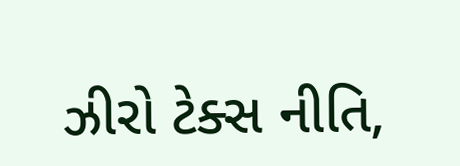ઝીરો ટેક્સ નીતિ,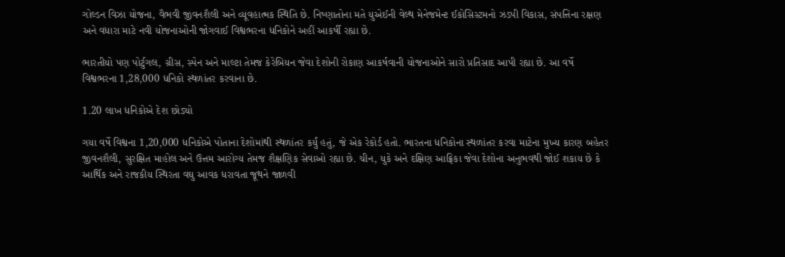ગોલ્ડન વિઝા યોજના, વૈભવી જીવનશૈલી અને વ્યૂવહાત્મક સ્થિતિ છે. નિષ્ણાતોના મતે યુએઈની વેલ્થ મેનેજમેન્ટ ઈકોસિસ્ટમનો ઝડપી વિકાસ, સંપત્તિના રક્ષણ અને વધારા માટે નવી યોજનાઓની જોગવાઈ વિશ્વભરના ધનિકોને અહીં આકર્ષી રહ્યા છે.

ભારતીયો પણ પોર્ટુગલ, ગ્રીસ, સ્પેન અને માલ્ટા તેમજ કેરેબિયન જેવા દેશોની રોકાણ આકર્ષવાની યોજનાઓને સારો પ્રતિસાદ આપી રહ્યા છે. આ વર્ષે વિશ્વભરના 1,28,000 ધનિકો સ્થળાંતર કરવાના છે.

1.20 લાખ ધનિકોએ દેશ છોડ્યો

ગયા વર્ષે વિશ્વના 1,20,000 ધનિકોએ પોતાના દેશોમાંથી સ્થળાંતર કર્યું હતું, જે એક રેકોર્ડ હતો. ભારતના ધનિકોના સ્થળાંતર કરવા માટેના મુખ્ય કારણ બહેતર જીવનશૈલી, સુરક્ષિત માહોલ અને ઉત્તમ આરોગ્ય તેમજ શૈક્ષણિક સેવાઓ રહ્યા છે. ચીન, યુકે અને દક્ષિણ આફ્રિકા જેવા દેશોના અનુભવથી જોઈ શકાય છે કે આર્થિક અને રાજકીય સ્થિરતા વઘુ આવક ધરાવતા જૂથને જાળવી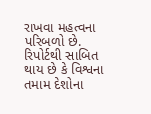રાખવા મહત્વના પરિબળો છે. રિપોર્ટથી સાબિત થાય છે કે વિશ્વના તમામ દેશોના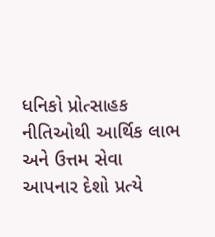ધનિકો પ્રોત્સાહક નીતિઓથી આર્થિક લાભ અને ઉત્તમ સેવા આપનાર દેશો પ્રત્યે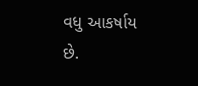વધુ આકર્ષાય છે.